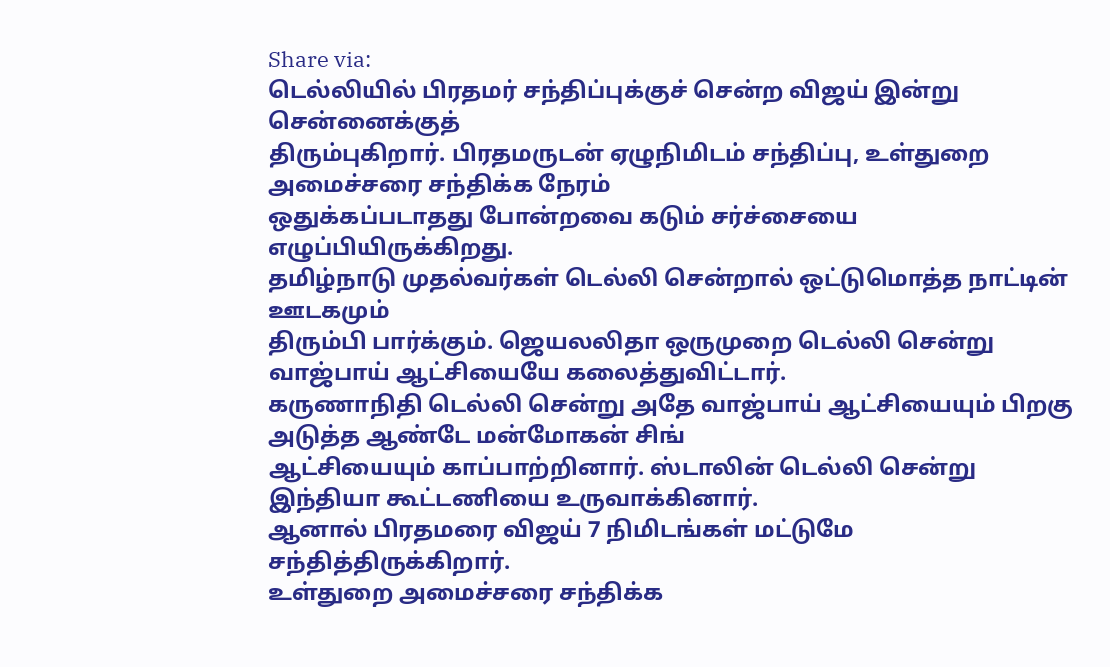Share via:
டெல்லியில் பிரதமர் சந்திப்புக்குச் சென்ற விஜய் இன்று சென்னைக்குத்
திரும்புகிறார். பிரதமருடன் ஏழுநிமிடம் சந்திப்பு, உள்துறை அமைச்சரை சந்திக்க நேரம்
ஒதுக்கப்படாதது போன்றவை கடும் சர்ச்சையை எழுப்பியிருக்கிறது.
தமிழ்நாடு முதல்வர்கள் டெல்லி சென்றால் ஒட்டுமொத்த நாட்டின் ஊடகமும்
திரும்பி பார்க்கும். ஜெயலலிதா ஒருமுறை டெல்லி சென்று வாஜ்பாய் ஆட்சியையே கலைத்துவிட்டார்.
கருணாநிதி டெல்லி சென்று அதே வாஜ்பாய் ஆட்சியையும் பிறகு அடுத்த ஆண்டே மன்மோகன் சிங்
ஆட்சியையும் காப்பாற்றினார். ஸ்டாலின் டெல்லி சென்று இந்தியா கூட்டணியை உருவாக்கினார்.
ஆனால் பிரதமரை விஜய் 7 நிமிடங்கள் மட்டுமே சந்தித்திருக்கிறார்.
உள்துறை அமைச்சரை சந்திக்க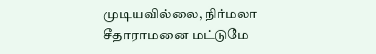முடியவில்லை, நிர்மலா சீதாராமனை மட்டுமே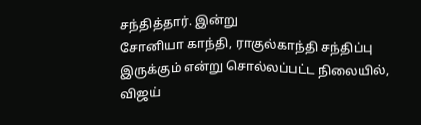சந்தித்தார். இன்று
சோனியா காந்தி, ராகுல்காந்தி சந்திப்பு இருக்கும் என்று சொல்லப்பட்ட நிலையில், விஜய்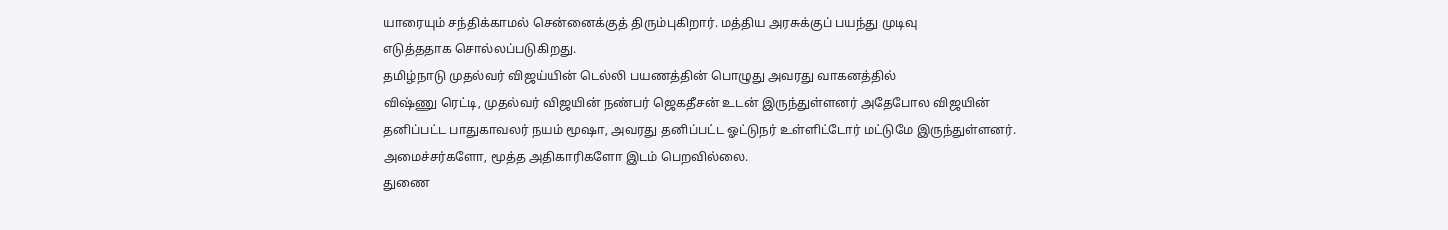யாரையும் சந்திக்காமல் சென்னைக்குத் திரும்புகிறார். மத்திய அரசுக்குப் பயந்து முடிவு
எடுத்ததாக சொல்லப்படுகிறது.
தமிழ்நாடு முதல்வர் விஜய்யின் டெல்லி பயணத்தின் பொழுது அவரது வாகனத்தில்
விஷ்ணு ரெட்டி, முதல்வர் விஜயின் நண்பர் ஜெகதீசன் உடன் இருந்துள்ளனர் அதேபோல விஜயின்
தனிப்பட்ட பாதுகாவலர் நயம் மூஷா, அவரது தனிப்பட்ட ஓட்டுநர் உள்ளிட்டோர் மட்டுமே இருந்துள்ளனர்.
அமைச்சர்களோ, மூத்த அதிகாரிகளோ இடம் பெறவில்லை.
துணை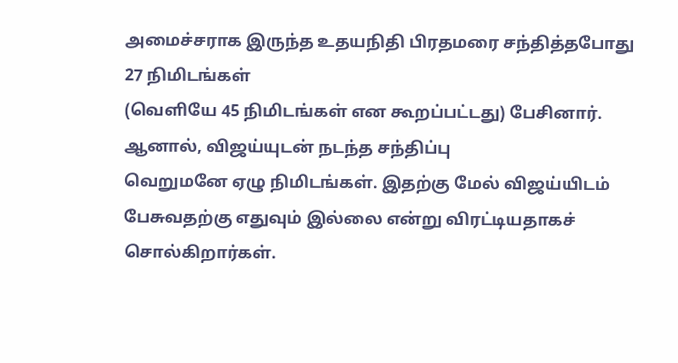அமைச்சராக இருந்த உதயநிதி பிரதமரை சந்தித்தபோது 27 நிமிடங்கள்
(வெளியே 45 நிமிடங்கள் என கூறப்பட்டது) பேசினார். ஆனால், விஜய்யுடன் நடந்த சந்திப்பு
வெறுமனே ஏழு நிமிடங்கள். இதற்கு மேல் விஜய்யிடம் பேசுவதற்கு எதுவும் இல்லை என்று விரட்டியதாகச்
சொல்கிறார்கள்.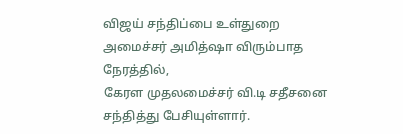விஜய் சந்திப்பை உள்துறை அமைச்சர் அமித்ஷா விரும்பாத நேரத்தில்,
கேரள முதலமைச்சர் வி.டி சதீசனை சந்தித்து பேசியுள்ளார்.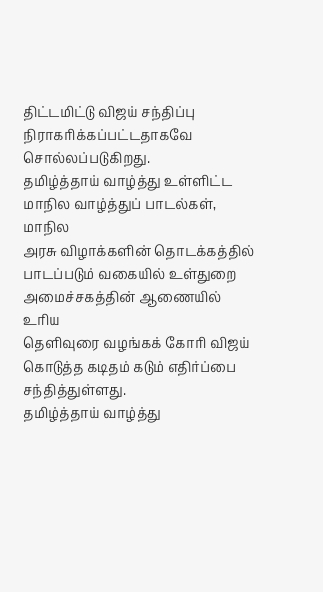திட்டமிட்டு விஜய் சந்திப்பு
நிராகரிக்கப்பட்டதாகவே சொல்லப்படுகிறது.
தமிழ்த்தாய் வாழ்த்து உள்ளிட்ட மாநில வாழ்த்துப் பாடல்கள், மாநில
அரசு விழாக்களின் தொடக்கத்தில் பாடப்படும் வகையில் உள்துறை அமைச்சகத்தின் ஆணையில் உரிய
தெளிவுரை வழங்கக் கோரி விஜய் கொடுத்த கடிதம் கடும் எதிர்ப்பை சந்தித்துள்ளது.
தமிழ்த்தாய் வாழ்த்து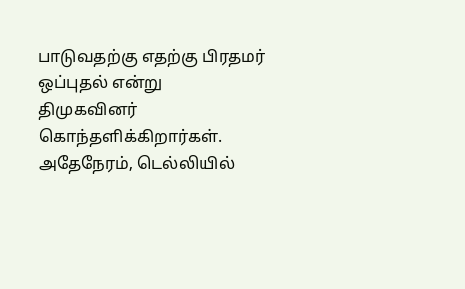பாடுவதற்கு எதற்கு பிரதமர் ஒப்புதல் என்று
திமுகவினர் கொந்தளிக்கிறார்கள். அதேநேரம், டெல்லியில்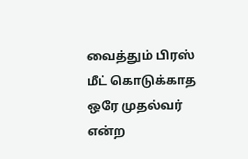வைத்தும் பிரஸ் மீட் கொடுக்காத
ஒரே முதல்வர் என்ற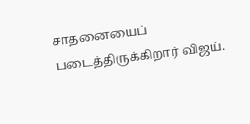சாதனையைப் படைத்திருக்கிறார் விஜய்.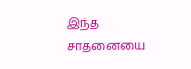இந்த சாதனையை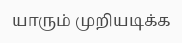யாரும் முறியடிக்க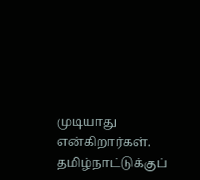முடியாது என்கிறார்கள்.
தமிழ்நாட்டுக்குப்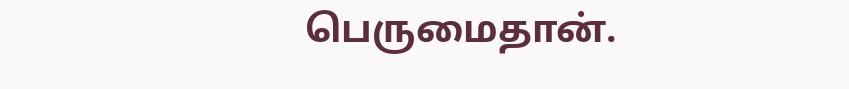பெருமைதான்.